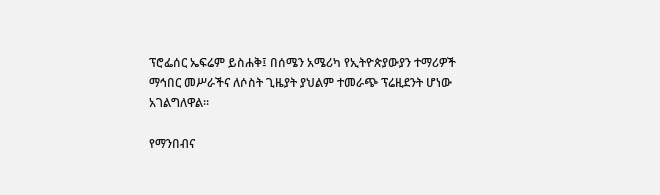ፕሮፌሰር ኤፍሬም ይስሐቅ፤ በሰሜን አሜሪካ የኢትዮጵያውያን ተማሪዎች ማኅበር መሥራችና ለሶስት ጊዜያት ያህልም ተመራጭ ፕሬዚደንት ሆነው አገልግለዋል።

የማንበብና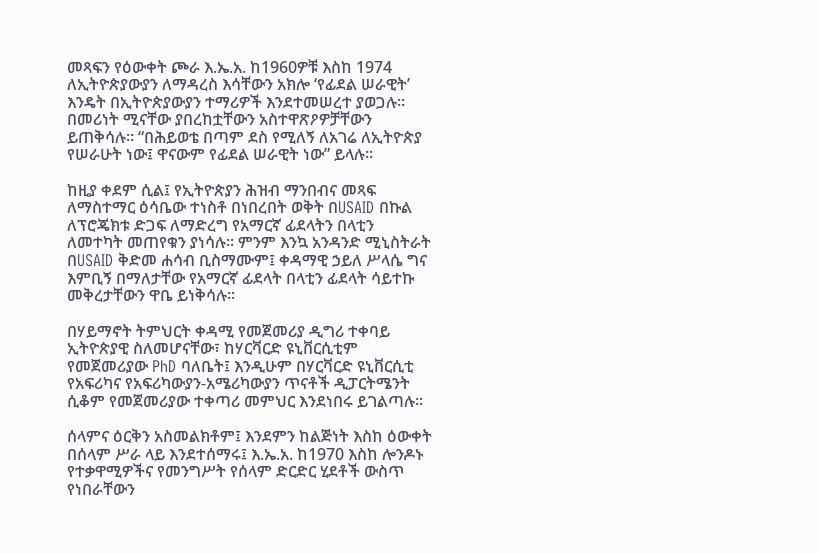መጻፍን የዕውቀት ጮራ እ.ኤ.አ. ከ1960ዎቹ እስከ 1974 ለኢትዮጵያውያን ለማዳረስ እሳቸውን አክሎ ‘የፊደል ሠራዊት’ እንዴት በኢትዮጵያውያን ተማሪዎች እንደተመሠረተ ያወጋሉ። በመሪነት ሚናቸው ያበረከቷቸውን አስተዋጽዖዎቻቸውን ይጠቅሳሉ። “በሕይወቴ በጣም ደስ የሚለኝ ለአገሬ ለኢትዮጵያ የሠራሁት ነው፤ ዋናውም የፊደል ሠራዊት ነው” ይላሉ።

ከዚያ ቀደም ሲል፤ የኢትዮጵያን ሕዝብ ማንበብና መጻፍ ለማስተማር ዕሳቤው ተነስቶ በነበረበት ወቅት በUSAID በኩል ለፕሮጄክቱ ድጋፍ ለማድረግ የአማርኛ ፊደላትን በላቲን ለመተካት መጠየቁን ያነሳሉ። ምንም እንኳ አንዳንድ ሚኒስትራት በUSAID ቅድመ ሐሳብ ቢስማሙም፤ ቀዳማዊ ኃይለ ሥላሴ ግና እምቢኝ በማለታቸው የአማርኛ ፊደላት በላቲን ፊደላት ሳይተኩ መቅረታቸውን ዋቤ ይነቅሳሉ።

በሃይማኖት ትምህርት ቀዳሚ የመጀመሪያ ዲግሪ ተቀባይ ኢትዮጵያዊ ስለመሆናቸው፣ ከሃርቫርድ ዩኒቨርሲቲም የመጀመሪያው PhD ባለቤት፤ እንዲሁም በሃርቫርድ ዩኒቨርሲቲ የአፍሪካና የአፍሪካውያን-አሜሪካውያን ጥናቶች ዲፓርትሜንት ሲቆም የመጀመሪያው ተቀጣሪ መምህር እንደነበሩ ይገልጣሉ፡፡

ሰላምና ዕርቅን አስመልክቶም፤ እንደምን ከልጅነት እስከ ዕውቀት በሰላም ሥራ ላይ እንደተሰማሩ፤ እ.ኤ.አ. ከ1970 እስከ ሎንዶኑ የተቃዋሚዎችና የመንግሥት የሰላም ድርድር ሂደቶች ውስጥ የነበራቸውን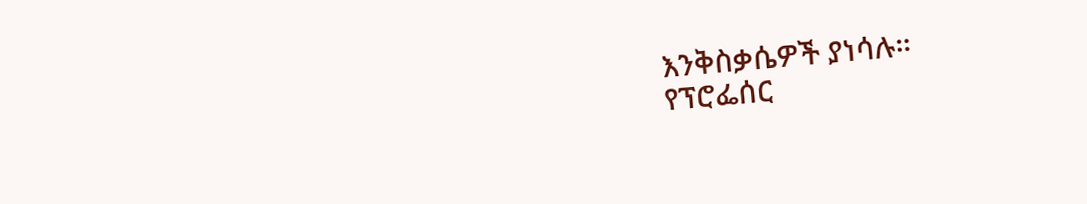እንቅስቃሴዎች ያነሳሉ።
የፕሮፌሰር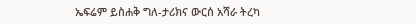ኤፍሬም ይስሐቅ ግለ-ታሪክና ውርሰ አሻራ ትረካ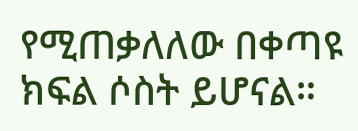የሚጠቃለለው በቀጣዩ ክፍል ሶስት ይሆናል።